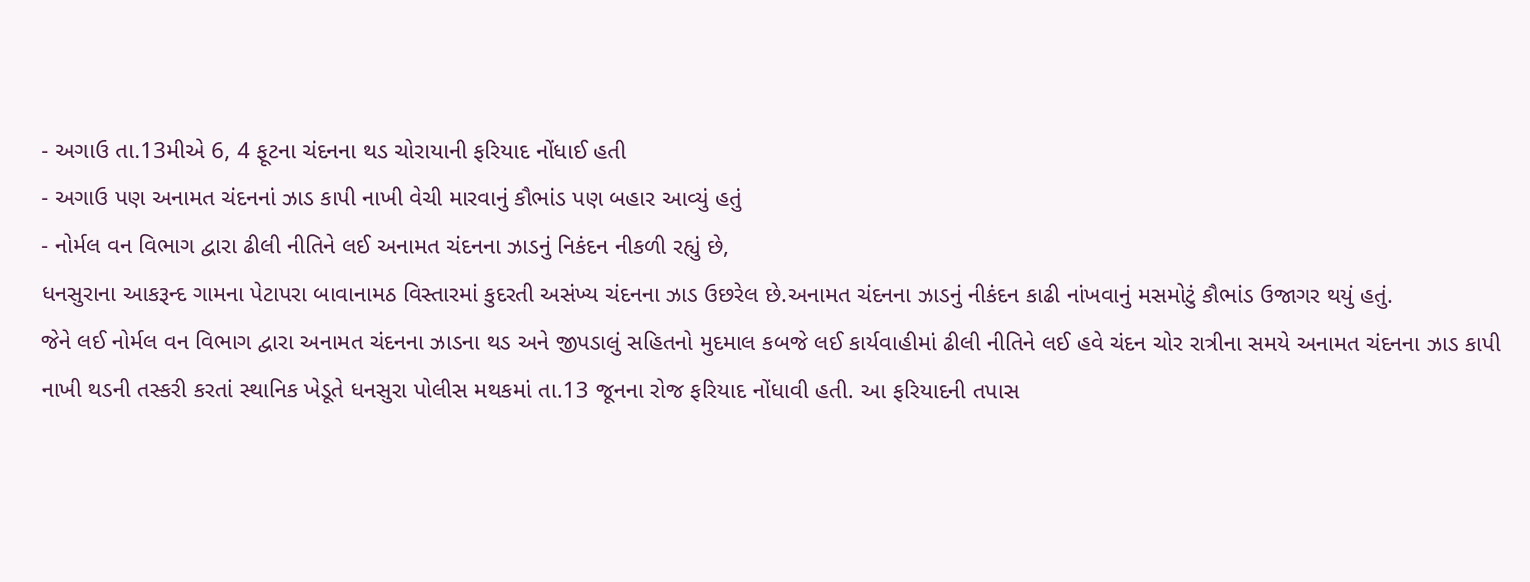- અગાઉ તા.13મીએ 6, 4 ફૂટના ચંદનના થડ ચોરાયાની ફરિયાદ નોંધાઈ હતી
- અગાઉ પણ અનામત ચંદનનાં ઝાડ કાપી નાખી વેચી મારવાનું કૌભાંડ પણ બહાર આવ્યું હતું
- નોર્મલ વન વિભાગ દ્વારા ઢીલી નીતિને લઈ અનામત ચંદનના ઝાડનું નિકંદન નીકળી રહ્યું છે,
ધનસુરાના આકરૂન્દ ગામના પેટાપરા બાવાનામઠ વિસ્તારમાં કુદરતી અસંખ્ય ચંદનના ઝાડ ઉછરેલ છે.અનામત ચંદનના ઝાડનું નીકંદન કાઢી નાંખવાનું મસમોટું કૌભાંડ ઉજાગર થયું હતું.
જેને લઈ નોર્મલ વન વિભાગ દ્વારા અનામત ચંદનના ઝાડના થડ અને જીપડાલું સહિતનો મુદમાલ કબજે લઈ કાર્યવાહીમાં ઢીલી નીતિને લઈ હવે ચંદન ચોર રાત્રીના સમયે અનામત ચંદનના ઝાડ કાપી નાખી થડની તસ્કરી કરતાં સ્થાનિક ખેડૂતે ધનસુરા પોલીસ મથકમાં તા.13 જૂનના રોજ ફરિયાદ નોંધાવી હતી. આ ફરિયાદની તપાસ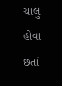ચાલુ હોવા છતાં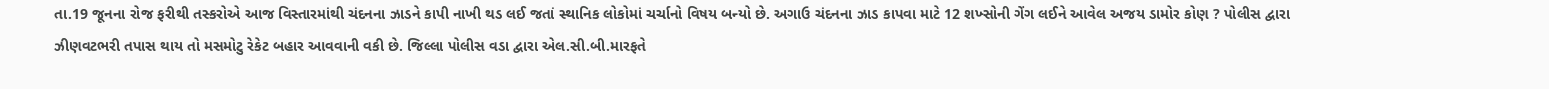તા.19 જૂનના રોજ ફરીથી તસ્કરોએ આજ વિસ્તારમાંથી ચંદનના ઝાડને કાપી નાખી થડ લઈ જતાં સ્થાનિક લોકોમાં ચર્ચાનો વિષય બન્યો છે. અગાઉ ચંદનના ઝાડ કાપવા માટે 12 શખ્સોની ગેંગ લઈને આવેલ અજય ડામોર કોણ ? પોલીસ દ્વારા ઝીણવટભરી તપાસ થાય તો મસમોટુ રેકેટ બહાર આવવાની વકી છે. જિલ્લા પોલીસ વડા દ્વારા એલ.સી.બી.મારફતે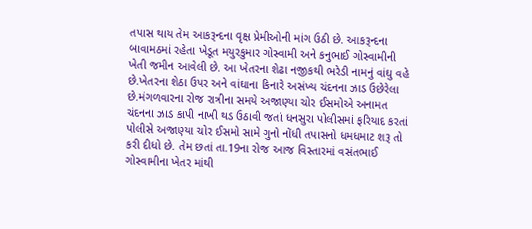તપાસ થાય તેમ આકરૂન્દના વૃક્ષ પ્રેમીઓની માંગ ઉઠી છે. આકરૂન્દના બાવામઠમાં રહેતા ખેડૂત મયુરકુમાર ગોસ્વામી અને કનુભાઈ ગોસ્વામીની ખેતી જમીન આવેલી છે. આ ખેતરના શેઢા નજીકથી ભરેડી નામનું વાંઘુ વહે છે.ખેતરના શેઠા ઉપર અને વાંઘાના કિનારે અસંખ્ય ચંદનના ઝાડ ઉછેરેલા છે.મંગળવારના રોજ રાત્રીના સમયે અજાણ્યા ચોર ઈસમોએ અનામત ચંદનના ઝાડ કાપી નાખી થડ ઉઠાવી જતાં ધનસુરા પોલીસમાં ફરિયાદ કરતાં પોલીસે અજાણ્યા ચોર ઈસમો સામે ગુનો નોંધી તપાસનો ધમધમાટ શરૂ તો કરી દીધો છે. તેમ છતાં તા.19ના રોજ આજ વિસ્તારમાં વસંતભાઈ ગોસ્વામીના ખેતર માંથી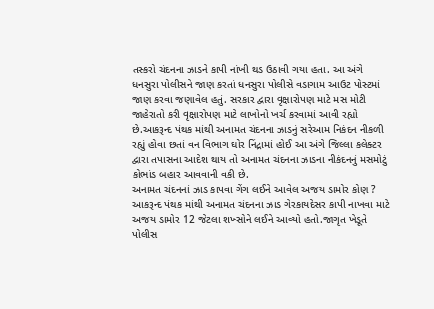તસ્કરો ચંદનના ઝાડને કાપી નાંખી થડ ઉઠાવી ગયા હતા. આ અંગે ધનસુરા પોલીસને જાણ કરતાં ધનસુરા પોલીસે વડાગામ આઉટ પોસ્ટમાં જાણ કરવા જણાવેલ હતું. સરકાર દ્વારા વૃક્ષારોપણ માટે મસ મોટી જાહેરાતો કરી વૃક્ષારોપણ માટે લાખોનો ખર્ચ કરવામાં આવી રહ્યો છે.આકરૂન્દ પંથક માંથી અનામત ચંદનના ઝાડનું સરેઆમ નિકંદન નીકળી રહ્યું હોવા છતાં વન વિભાગ ઘોર નિંદ્રામાં હોઈ આ અંગે જિલ્લા કલેક્ટર દ્વારા તપાસના આદેશ થાય તો અનામત ચંદનના ઝાડના નીકંદનનું મસમોટું કોભાંડ બહાર આવવાની વકી છે.
અનામત ચંદનનાં ઝાડ કાપવા ગેંગ લઈને આવેલ અજય ડામોર કોણ ?
આકરૂન્દ પંથક માંથી અનામત ચંદનના ઝાડ ગેરકાયદેસર કાપી નાખવા માટે અજય ડામોર 12 જેટલા શખ્સોને લઈને આવ્યો હતો.જાગૃત ખેડૂતે પોલીસ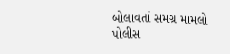બોલાવતાં સમગ્ર મામલો પોલીસ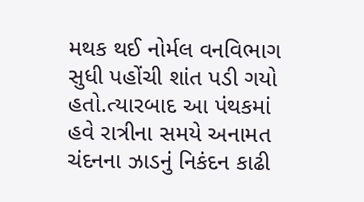મથક થઈ નોર્મલ વનવિભાગ સુધી પહોંચી શાંત પડી ગયો હતો.ત્યારબાદ આ પંથકમાં હવે રાત્રીના સમયે અનામત ચંદનના ઝાડનું નિકંદન કાઢી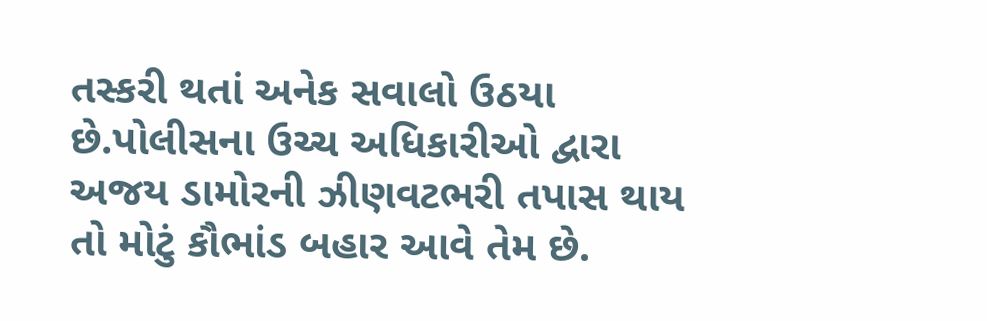તસ્કરી થતાં અનેક સવાલો ઉઠયા છે.પોલીસના ઉચ્ચ અધિકારીઓ દ્વારા અજય ડામોરની ઝીણવટભરી તપાસ થાય તો મોટું કૌભાંડ બહાર આવે તેમ છે.